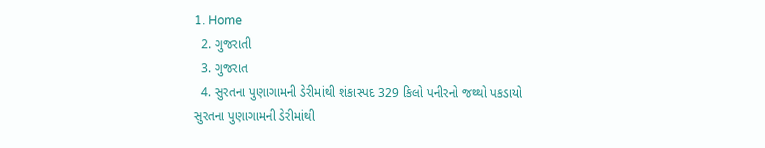1. Home
  2. ગુજરાતી
  3. ગુજરાત
  4. સુરતના પુણાગામની ડેરીમાંથી શંકાસ્પદ 329 કિલો પનીરનો જથ્થો પકડાયો
સુરતના પુણાગામની ડેરીમાંથી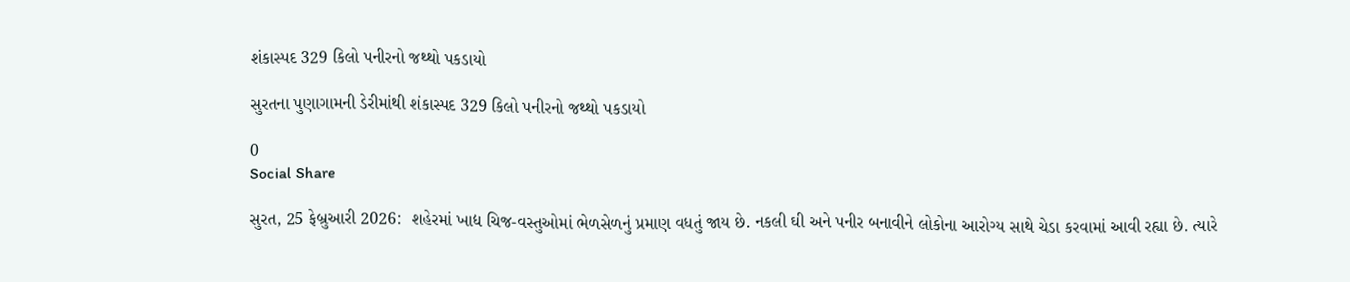શંકાસ્પદ 329 કિલો પનીરનો જથ્થો પકડાયો

સુરતના પુણાગામની ડેરીમાંથી શંકાસ્પદ 329 કિલો પનીરનો જથ્થો પકડાયો

0
Social Share

સુરત, 25 ફેબ્રુઆરી 2026:  શહેરમાં ખાદ્ય ચિજ-વસ્તુઓમાં ભેળસેળનું પ્રમાણ વધતું જાય છે. નકલી ઘી અને પનીર બનાવીને લોકોના આરોગ્ય સાથે ચેડા કરવામાં આવી રહ્યા છે. ત્યારે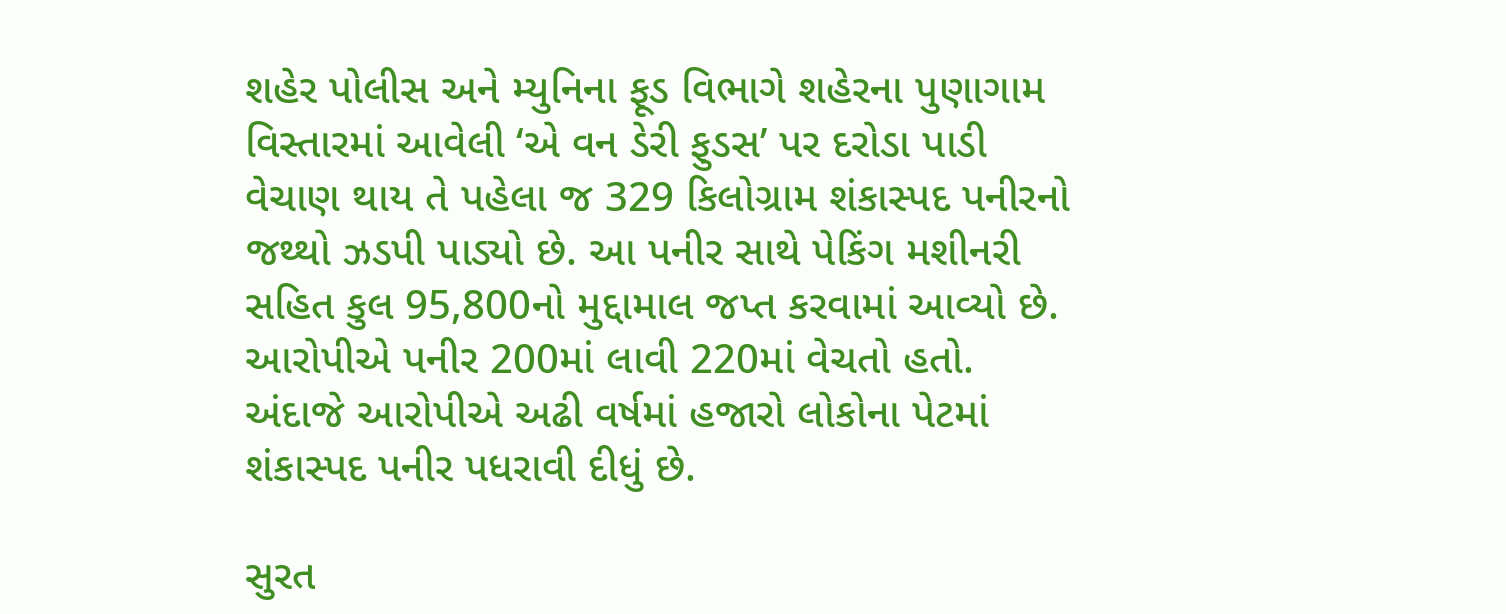શહેર પોલીસ અને મ્યુનિના ફૂડ વિભાગે શહેરના પુણાગામ વિસ્તારમાં આવેલી ‘એ વન ડેરી ફુડસ’ પર દરોડા પાડી વેચાણ થાય તે પહેલા જ 329 કિલોગ્રામ શંકાસ્પદ પનીરનો જથ્થો ઝડપી પાડ્યો છે. આ પનીર સાથે પેકિંગ મશીનરી સહિત કુલ 95,800નો મુદ્દામાલ જપ્ત કરવામાં આવ્યો છે. આરોપીએ પનીર 200માં લાવી 220માં વેચતો હતો. અંદાજે આરોપીએ અઢી વર્ષમાં હજારો લોકોના પેટમાં શંકાસ્પદ પનીર પધરાવી દીધું છે.

સુરત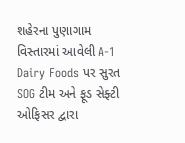શહેરના પુણાગામ વિસ્તારમાં આવેલી A-1 Dairy Foods પર સુરત SOG ટીમ અને ફૂડ સેફ્ટી ઓફિસર દ્વારા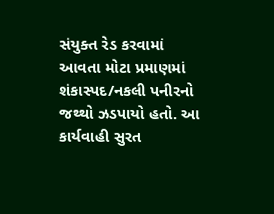સંયુક્ત રેડ કરવામાં આવતા મોટા પ્રમાણમાં શંકાસ્પદ/નકલી પનીરનો જથ્થો ઝડપાયો હતો. આ કાર્યવાહી સુરત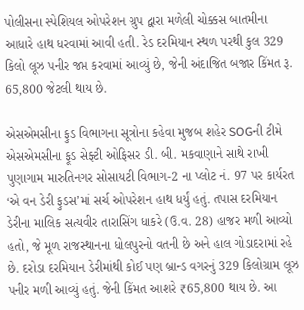પોલીસના સ્પેશિયલ ઓપરેશન ગ્રુપ દ્વારા મળેલી ચોક્કસ બાતમીના આધારે હાથ ધરવામાં આવી હતી. રેડ દરમિયાન સ્થળ પરથી કુલ 329 કિલો લૂઝ પનીર જપ્ત કરવામાં આવ્યું છે, જેની અંદાજિત બજાર કિંમત રૂ. 65,800 જેટલી થાય છે.

એસએમસીના ફુડ વિભાગના સૂત્રોના કહેવા મુજબ શહેર SOGની ટીમે એસએમસીના ફૂડ સેફ્ટી ઓફિસર ડી. બી. મકવાણાને સાથે રાખી પુણાગામ મારુતિનગર સોસાયટી વિભાગ-2 ના પ્લોટ નં. 97 પર કાર્યરત ‘એ વન ડેરી ફુડસ’માં સર્ચ ઓપરેશન હાથ ધર્યું હતું. તપાસ દરમિયાન ડેરીના માલિક સત્યવીર તારાસિંગ ધાકરે (ઉ.વ. 28) હાજર મળી આવ્યો હતો, જે મૂળ રાજસ્થાનના ધોલપુરનો વતની છે અને હાલ ગોડાદરામાં રહે છે. દરોડા દરમિયાન ડેરીમાંથી કોઈ પણ બ્રાન્ડ વગરનું 329 કિલોગ્રામ લૂઝ પનીર મળી આવ્યું હતું. જેની કિંમત આશરે ₹65,800 થાય છે. આ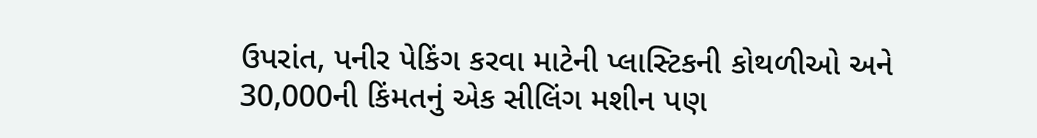ઉપરાંત, પનીર પેકિંગ કરવા માટેની પ્લાસ્ટિકની કોથળીઓ અને 30,000ની કિંમતનું એક સીલિંગ મશીન પણ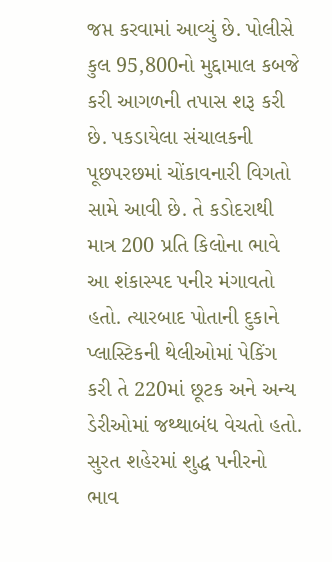જપ્ત કરવામાં આવ્યું છે. પોલીસે કુલ 95,800નો મુદ્દામાલ કબજે કરી આગળની તપાસ શરૂ કરી છે. પકડાયેલા સંચાલકની પૂછપરછમાં ચોંકાવનારી વિગતો સામે આવી છે. તે કડોદરાથી માત્ર 200 પ્રતિ કિલોના ભાવે આ શંકાસ્પદ પનીર મંગાવતો હતો. ત્યારબાદ પોતાની દુકાને પ્લાસ્ટિકની થેલીઓમાં પેકિંગ કરી તે 220માં છૂટક અને અન્ય ડેરીઓમાં જથ્થાબંધ વેચતો હતો. સુરત શહેરમાં શુદ્ધ પનીરનો ભાવ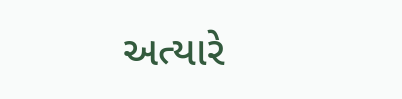અત્યારે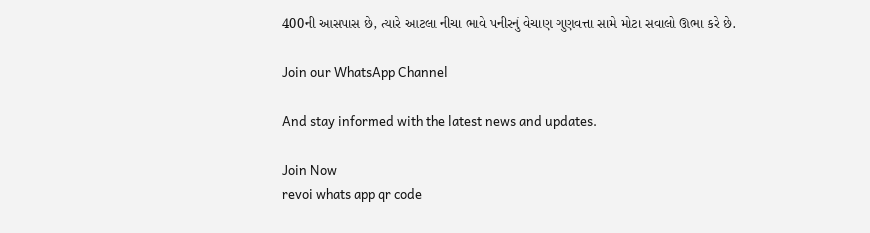400ની આસપાસ છે, ત્યારે આટલા નીચા ભાવે પનીરનું વેચાણ ગુણવત્તા સામે મોટા સવાલો ઊભા કરે છે.

Join our WhatsApp Channel

And stay informed with the latest news and updates.

Join Now
revoi whats app qr code